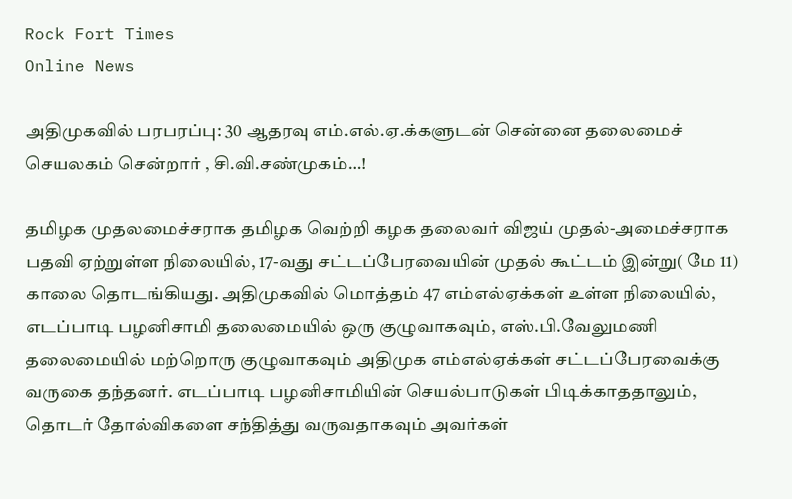Rock Fort Times
Online News

அதிமுகவில் பரபரப்பு: 30 ஆதரவு எம்.எல்.ஏ.க்களுடன் சென்னை தலைமைச் செயலகம் சென்றார் , சி.வி.சண்முகம்…!

தமிழக முதலமைச்சராக தமிழக வெற்றி கழக தலைவர் விஜய் முதல்-அமைச்சராக பதவி ஏற்றுள்ள நிலையில், 17-வது சட்டப்பேரவையின் முதல் கூட்டம் இன்று( மே 11) காலை தொடங்கியது. அதிமுகவில் மொத்தம் 47 எம்எல்ஏக்கள் உள்ள நிலையில், எடப்பாடி பழனிசாமி தலைமையில் ஒரு குழுவாகவும், எஸ்.பி.வேலுமணி தலைமையில் மற்றொரு குழுவாகவும் அதிமுக எம்எல்ஏக்கள் சட்டப்பேரவைக்கு வருகை தந்தனர். எடப்பாடி பழனிசாமியின் செயல்பாடுகள் பிடிக்காததாலும், தொடர் தோல்விகளை சந்தித்து வருவதாகவும் அவர்கள்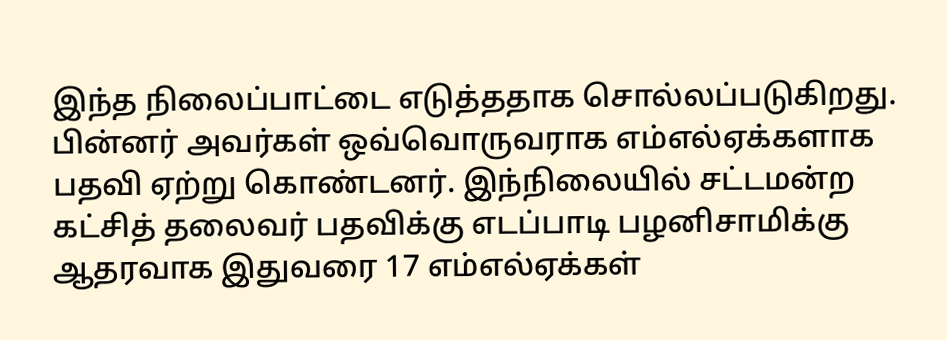இந்த நிலைப்பாட்டை எடுத்ததாக சொல்லப்படுகிறது. பின்னர் அவர்கள் ஒவ்வொருவராக எம்எல்ஏக்களாக பதவி ஏற்று கொண்டனர். இந்நிலையில் சட்டமன்ற கட்சித் தலைவர் பதவிக்கு எடப்பாடி பழனிசாமிக்கு ஆதரவாக இதுவரை 17 எம்எல்ஏக்கள்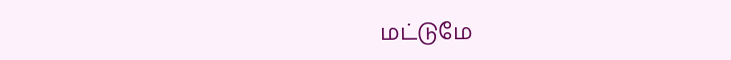மட்டுமே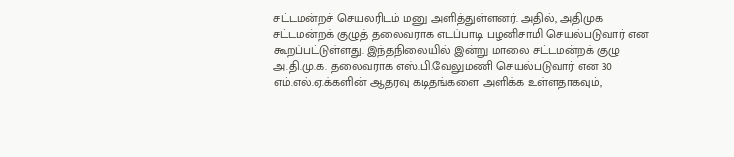சட்டமன்றச் செயலரிடம் மனு அளித்துள்ளனர். அதில், அதிமுக சட்டமன்றக் குழுத் தலைவராக எடப்பாடி பழனிசாமி செயல்படுவார் என கூறப்பட்டுள்ளது. இந்தநிலையில் இன்று மாலை சட்டமன்றக் குழு அ.தி.மு.க. தலைவராக எஸ்.பி.வேலுமணி செயல்படுவார் என 30 எம்.எல்.ஏ.க்களின் ஆதரவு கடிதங்களை அளிக்க உள்ளதாகவும்,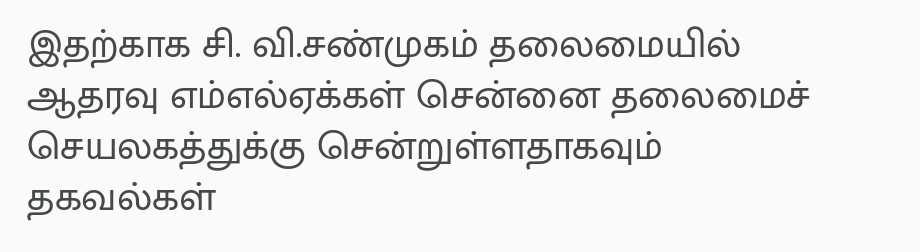இதற்காக சி. வி.சண்முகம் தலைமையில் ஆதரவு எம்எல்ஏக்கள் சென்னை தலைமைச் செயலகத்துக்கு சென்றுள்ளதாகவும் தகவல்கள்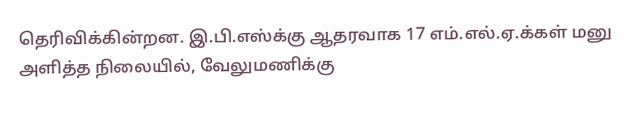தெரிவிக்கின்றன. இ.பி.எஸ்க்கு ஆதரவாக 17 எம்.எல்.ஏ.க்கள் மனு அளித்த நிலையில், வேலுமணிக்கு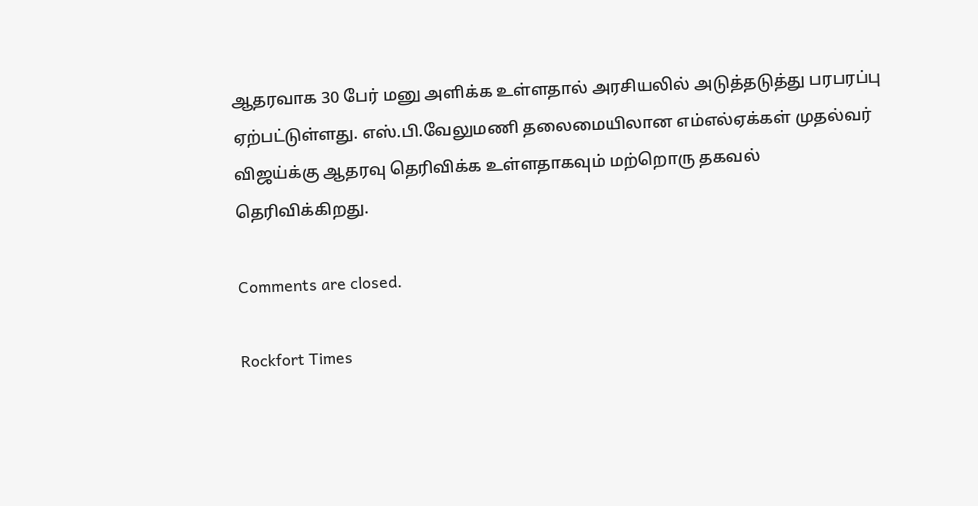ஆதரவாக 30 பேர் மனு அளிக்க உள்ளதால் அரசியலில் அடுத்தடுத்து பரபரப்பு ஏற்பட்டுள்ளது. எஸ்.பி.வேலுமணி தலைமையிலான எம்எல்ஏக்கள் முதல்வர் விஜய்க்கு ஆதரவு தெரிவிக்க உள்ளதாகவும் மற்றொரு தகவல் தெரிவிக்கிறது.

Comments are closed.

Rockfort Times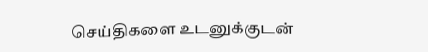செய்திகளை உடனுக்குடன்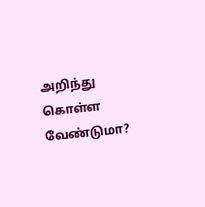அறிந்து கொள்ள வேண்டுமா?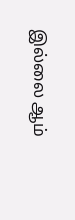இல்லை ஆம்